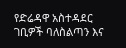የድሬዳዋ አስተዳደር ገቢዎች ባለስልጣን እና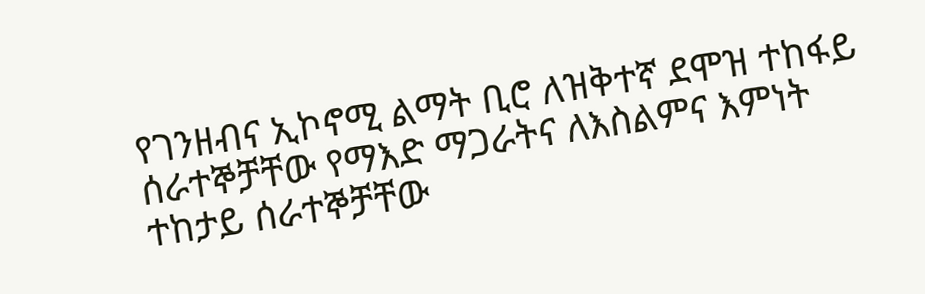የገንዘብና ኢኮኖሚ ልማት ቢሮ ለዝቅተኛ ደሞዝ ተከፋይ ሰራተኞቻቸው የማእድ ማጋራትና ለእስልምና እምነት ተከታይ ሰራተኞቻቸው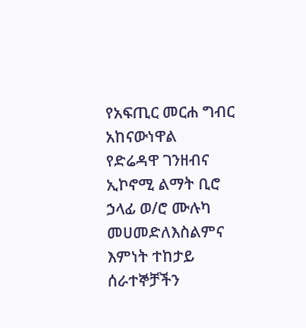የአፍጢር መርሐ ግብር አከናውነዋል
የድሬዳዋ ገንዘብና ኢኮኖሚ ልማት ቢሮ ኃላፊ ወ/ሮ ሙሉካ መሀመድለእስልምና እምነት ተከታይ ሰራተኞቻችን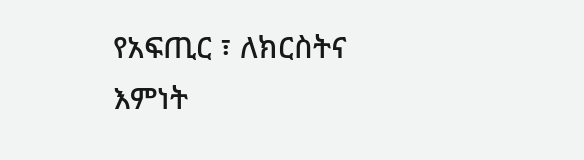የአፍጢር ፣ ለክርስትና እምነት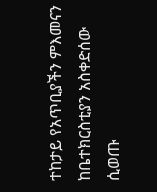ተከታይ የአጥቢያችን ምእመናን ከቤተክርስቲያን አስቀድሰው ሲወጡ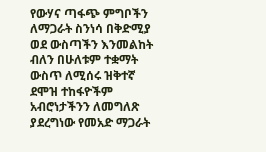የውሃና ጣፋጭ ምግቦችን ለማጋራት ስንነሳ በቅድሚያ ወደ ውስጣችን እንመልከት ብለን በሁለቱም ተቋማት ውስጥ ለሚሰሩ ዝቅተኛ ደሞዝ ተከፋዮችም አብሮነታችንን ለመግለጽ ያደረግነው የመአድ ማጋራት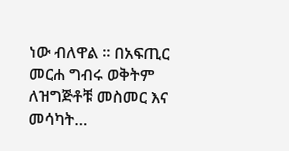ነው ብለዋል ። በአፍጢር መርሐ ግብሩ ወቅትም ለዝግጅቶቹ መስመር እና መሳካት…